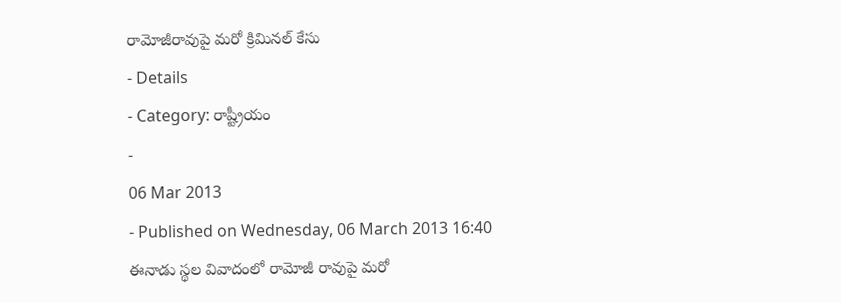రామోజీరావుపై మరో క్రిమినల్ కేసు
- Details
- Category: రాష్ట్రీయం
-
06 Mar 2013
- Published on Wednesday, 06 March 2013 16:40
ఈనాడు స్థల వివాదంలో రామోజీ రావుపై మరో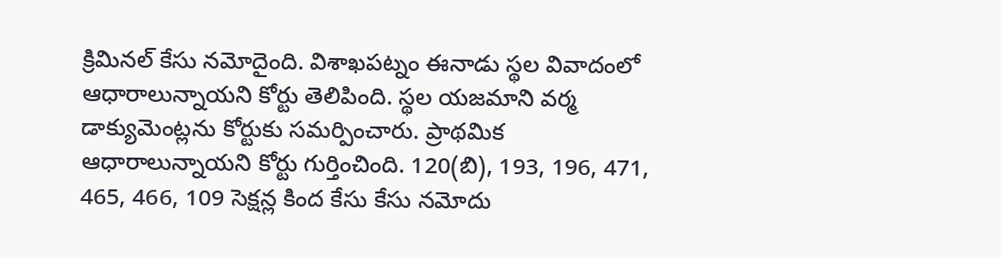క్రిమినల్ కేసు నమోదైంది. విశాఖపట్నం ఈనాడు స్థల వివాదంలో ఆధారాలున్నాయని కోర్టు తెలిపింది. స్థల యజమాని వర్మ డాక్యుమెంట్లను కోర్టుకు సమర్పించారు. ప్రాథమిక ఆధారాలున్నాయని కోర్టు గుర్తించింది. 120(బి), 193, 196, 471, 465, 466, 109 సెక్షన్ల కింద కేసు కేసు నమోదు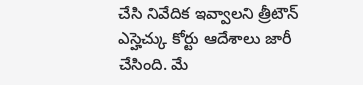చేసి నివేదిక ఇవ్వాలని త్రీటౌన్ ఎస్హెచ్కు కోర్టు ఆదేశాలు జారీ చేసింది. మే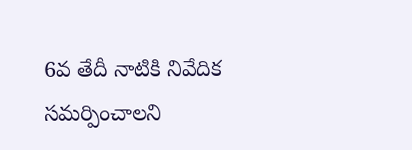6వ తేదీ నాటికి నివేదిక సమర్పించాలని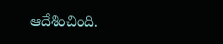ఆదేశించింది.